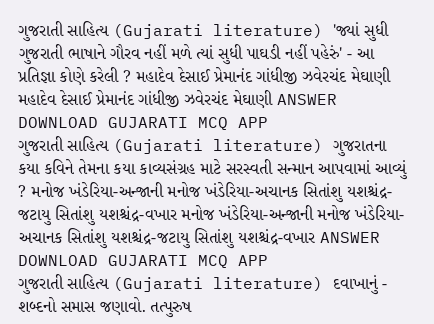ગુજરાતી સાહિત્ય (Gujarati literature) 'જ્યાં સુધી ગુજરાતી ભાષાને ગૌરવ નહીં મળે ત્યાં સુધી પાઘડી નહીં પહેરું' - આ પ્રતિજ્ઞા કોણે કરેલી ? મહાદેવ દેસાઈ પ્રેમાનંદ ગાંધીજી ઝવેરચંદ મેઘાણી મહાદેવ દેસાઈ પ્રેમાનંદ ગાંધીજી ઝવેરચંદ મેઘાણી ANSWER DOWNLOAD GUJARATI MCQ APP
ગુજરાતી સાહિત્ય (Gujarati literature) ગુજરાતના કયા કવિને તેમના કયા કાવ્યસંગ્રહ માટે સરસ્વતી સન્માન આપવામાં આવ્યું ? મનોજ ખંડેરિયા-અન્જાની મનોજ ખંડેરિયા-અચાનક સિતાંશુ યશશ્ચંદ્ર-જટાયુ સિતાંશુ યશશ્ચંદ્ર-વખાર મનોજ ખંડેરિયા-અન્જાની મનોજ ખંડેરિયા-અચાનક સિતાંશુ યશશ્ચંદ્ર-જટાયુ સિતાંશુ યશશ્ચંદ્ર-વખાર ANSWER DOWNLOAD GUJARATI MCQ APP
ગુજરાતી સાહિત્ય (Gujarati literature) દવાખાનું - શબ્દનો સમાસ જણાવો. તત્પુરુષ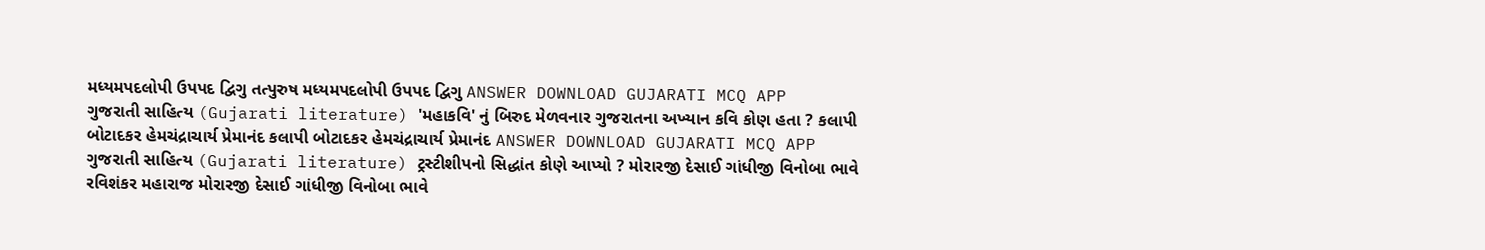મધ્યમપદલોપી ઉપપદ દ્વિગુ તત્પુરુષ મધ્યમપદલોપી ઉપપદ દ્વિગુ ANSWER DOWNLOAD GUJARATI MCQ APP
ગુજરાતી સાહિત્ય (Gujarati literature) 'મહાકવિ' નું બિરુદ મેળવનાર ગુજરાતના અખ્યાન કવિ કોણ હતા ? કલાપી બોટાદકર હેમચંદ્રાચાર્ય પ્રેમાનંદ કલાપી બોટાદકર હેમચંદ્રાચાર્ય પ્રેમાનંદ ANSWER DOWNLOAD GUJARATI MCQ APP
ગુજરાતી સાહિત્ય (Gujarati literature) ટ્રસ્ટીશીપનો સિદ્ધાંત કોણે આપ્યો ? મોરારજી દેસાઈ ગાંધીજી વિનોબા ભાવે રવિશંકર મહારાજ મોરારજી દેસાઈ ગાંધીજી વિનોબા ભાવે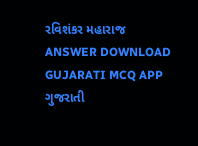રવિશંકર મહારાજ ANSWER DOWNLOAD GUJARATI MCQ APP
ગુજરાતી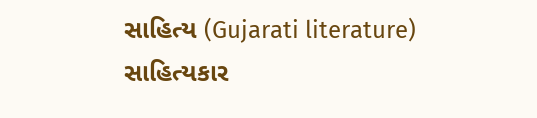સાહિત્ય (Gujarati literature) સાહિત્યકાર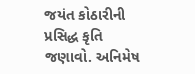જયંત કોઠારીની પ્રસિદ્ધ કૃતિ જણાવો. અનિમેષ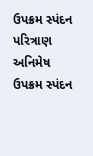ઉપક્રમ સ્પંદન પરિત્રાણ અનિમેષ ઉપક્રમ સ્પંદન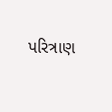પરિત્રાણ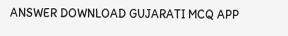ANSWER DOWNLOAD GUJARATI MCQ APP